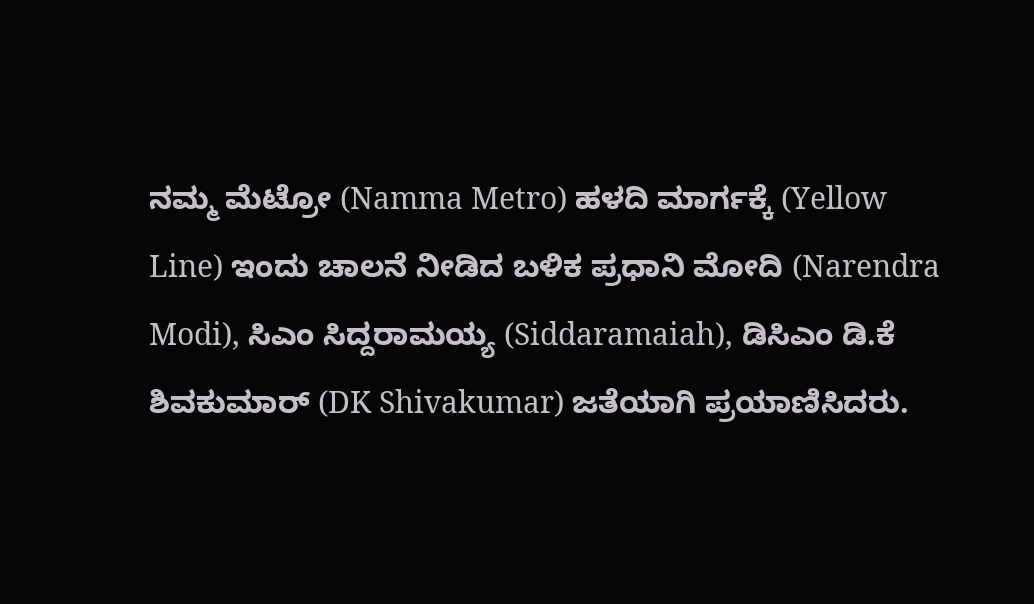ನಮ್ಮ ಮೆಟ್ರೋ (Namma Metro) ಹಳದಿ ಮಾರ್ಗಕ್ಕೆ (Yellow Line) ಇಂದು ಚಾಲನೆ ನೀಡಿದ ಬಳಿಕ ಪ್ರಧಾನಿ ಮೋದಿ (Narendra Modi), ಸಿಎಂ ಸಿದ್ದರಾಮಯ್ಯ (Siddaramaiah), ಡಿಸಿಎಂ ಡಿ.ಕೆ ಶಿವಕುಮಾರ್ (DK Shivakumar) ಜತೆಯಾಗಿ ಪ್ರಯಾಣಿಸಿದರು.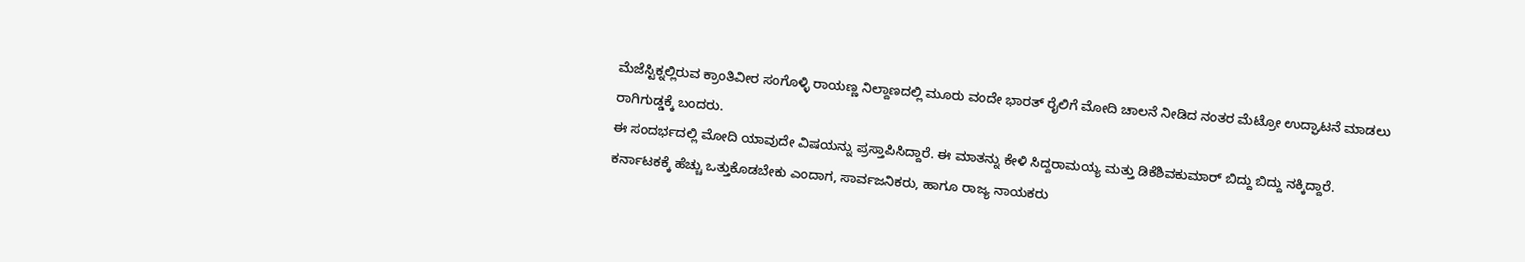ಮೆಜೆಸ್ಟಿಕ್ನಲ್ಲಿರುವ ಕ್ರಾಂತಿವೀರ ಸಂಗೊಳ್ಳಿ ರಾಯಣ್ಣ ನಿಲ್ದಾಣದಲ್ಲಿ ಮೂರು ವಂದೇ ಭಾರತ್ ರೈಲಿಗೆ ಮೋದಿ ಚಾಲನೆ ನೀಡಿದ ನಂತರ ಮೆಟ್ರೋ ಉದ್ಘಾಟನೆ ಮಾಡಲು ರಾಗಿಗುಡ್ಡಕ್ಕೆ ಬಂದರು.
ಈ ಸಂದರ್ಭದಲ್ಲಿ ಮೋದಿ ಯಾವುದೇ ವಿಷಯನ್ನು ಪ್ರಸ್ತಾಪಿಸಿದ್ದಾರೆ. ಈ ಮಾತನ್ನು ಕೇಳಿ ಸಿದ್ದರಾಮಯ್ಯ ಮತ್ತು ಡಿಕೆಶಿವಕುಮಾರ್ ಬಿದ್ದು ಬಿದ್ದು ನಕ್ಕಿದ್ದಾರೆ.
ಕರ್ನಾಟಕಕ್ಕೆ ಹೆಚ್ಚು ಒತ್ತುಕೊಡಬೇಕು ಎಂದಾಗ, ಸಾರ್ವಜನಿಕರು, ಹಾಗೂ ರಾಜ್ಯ ನಾಯಕರು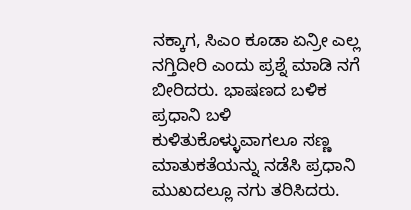ನಕ್ಕಾಗ, ಸಿಎಂ ಕೂಡಾ ಏನ್ರೀ ಎಲ್ಲ ನಗ್ತಿದೀರಿ ಎಂದು ಪ್ರಶ್ನೆ ಮಾಡಿ ನಗೆ ಬೀರಿದರು. ಭಾಷಣದ ಬಳಿಕ ಪ್ರಧಾನಿ ಬಳಿ ಕುಳಿತುಕೊಳ್ಳುವಾಗಲೂ ಸಣ್ಣ ಮಾತುಕತೆಯನ್ನು ನಡೆಸಿ ಪ್ರಧಾನಿ ಮುಖದಲ್ಲೂ ನಗು ತರಿಸಿದರು.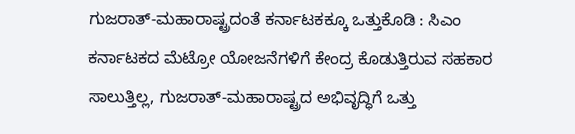ಗುಜರಾತ್-ಮಹಾರಾಷ್ಟ್ರದಂತೆ ಕರ್ನಾಟಕಕ್ಕೂ ಒತ್ತುಕೊಡಿ : ಸಿಎಂ
ಕರ್ನಾಟಕದ ಮೆಟ್ರೋ ಯೋಜನೆಗಳಿಗೆ ಕೇಂದ್ರ ಕೊಡುತ್ತಿರುವ ಸಹಕಾರ ಸಾಲುತ್ತಿಲ್ಲ, ಗುಜರಾತ್-ಮಹಾರಾಷ್ಟ್ರದ ಅಭಿವೃದ್ಧಿಗೆ ಒತ್ತು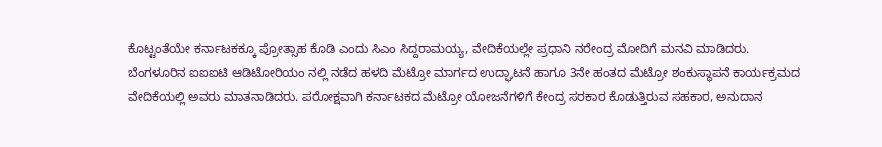ಕೊಟ್ಟಂತೆಯೇ ಕರ್ನಾಟಕಕ್ಕೂ ಪ್ರೋತ್ಸಾಹ ಕೊಡಿ ಎಂದು ಸಿಎಂ ಸಿದ್ದರಾಮಯ್ಯ, ವೇದಿಕೆಯಲ್ಲೇ ಪ್ರಧಾನಿ ನರೇಂದ್ರ ಮೋದಿಗೆ ಮನವಿ ಮಾಡಿದರು.
ಬೆಂಗಳೂರಿನ ಐಐಐಟಿ ಆಡಿಟೋರಿಯಂ ನಲ್ಲಿ ನಡೆದ ಹಳದಿ ಮೆಟ್ರೋ ಮಾರ್ಗದ ಉದ್ಘಾಟನೆ ಹಾಗೂ 3ನೇ ಹಂತದ ಮೆಟ್ರೋ ಶಂಕುಸ್ಥಾಪನೆ ಕಾರ್ಯಕ್ರಮದ ವೇದಿಕೆಯಲ್ಲಿ ಅವರು ಮಾತನಾಡಿದರು. ಪರೋಕ್ಷವಾಗಿ ಕರ್ನಾಟಕದ ಮೆಟ್ರೋ ಯೋಜನೆಗಳಿಗೆ ಕೇಂದ್ರ ಸರಕಾರ ಕೊಡುತ್ತಿರುವ ಸಹಕಾರ, ಅನುದಾನ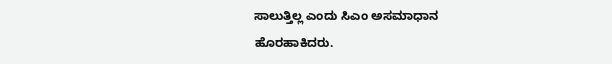ಸಾಲುತ್ತಿಲ್ಲ ಎಂದು ಸಿಎಂ ಅಸಮಾಧಾನ ಹೊರಹಾಕಿದರು.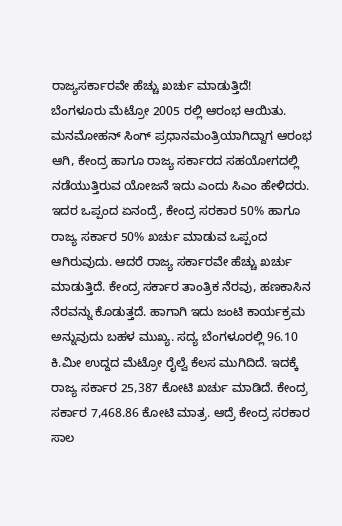ರಾಜ್ಯಸರ್ಕಾರವೇ ಹೆಚ್ಚು ಖರ್ಚು ಮಾಡುತ್ತಿದೆ!
ಬೆಂಗಳೂರು ಮೆಟ್ರೋ 2005 ರಲ್ಲಿ ಆರಂಭ ಆಯಿತು. ಮನಮೋಹನ್ ಸಿಂಗ್ ಪ್ರಧಾನಮಂತ್ರಿಯಾಗಿದ್ದಾಗ ಆರಂಭ ಆಗಿ, ಕೇಂದ್ರ ಹಾಗೂ ರಾಜ್ಯ ಸರ್ಕಾರದ ಸಹಯೋಗದಲ್ಲಿ ನಡೆಯುತ್ತಿರುವ ಯೋಜನೆ ಇದು ಎಂದು ಸಿಎಂ ಹೇಳಿದರು.
ಇದರ ಒಪ್ಪಂದ ಏನಂದ್ರೆ, ಕೇಂದ್ರ ಸರಕಾರ 50% ಹಾಗೂ ರಾಜ್ಯ ಸರ್ಕಾರ 50% ಖರ್ಚು ಮಾಡುವ ಒಪ್ಪಂದ ಆಗಿರುವುದು. ಆದರೆ ರಾಜ್ಯ ಸರ್ಕಾರವೇ ಹೆಚ್ಚು ಖರ್ಚು ಮಾಡುತ್ತಿದೆ. ಕೇಂದ್ರ ಸರ್ಕಾರ ತಾಂತ್ರಿಕ ನೆರವು, ಹಣಕಾಸಿನ ನೆರವನ್ನು ಕೊಡುತ್ತದೆ. ಹಾಗಾಗಿ ಇದು ಜಂಟಿ ಕಾರ್ಯಕ್ರಮ ಅನ್ನುವುದು ಬಹಳ ಮುಖ್ಯ. ಸದ್ಯ ಬೆಂಗಳೂರಲ್ಲಿ 96.10 ಕಿ.ಮೀ ಉದ್ದದ ಮೆಟ್ರೋ ರೈಲ್ವೆ ಕೆಲಸ ಮುಗಿದಿದೆ. ಇದಕ್ಕೆ ರಾಜ್ಯ ಸರ್ಕಾರ 25,387 ಕೋಟಿ ಖರ್ಚು ಮಾಡಿದೆ. ಕೇಂದ್ರ ಸರ್ಕಾರ 7,468.86 ಕೋಟಿ ಮಾತ್ರ. ಆದ್ರೆ ಕೇಂದ್ರ ಸರಕಾರ ಸಾಲ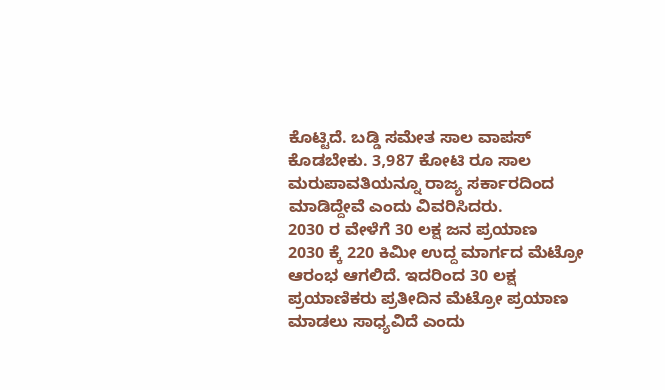ಕೊಟ್ಟಿದೆ. ಬಡ್ಡಿ ಸಮೇತ ಸಾಲ ವಾಪಸ್ ಕೊಡಬೇಕು. 3,987 ಕೋಟಿ ರೂ ಸಾಲ ಮರುಪಾವತಿಯನ್ನೂ ರಾಜ್ಯ ಸರ್ಕಾರದಿಂದ ಮಾಡಿದ್ದೇವೆ ಎಂದು ವಿವರಿಸಿದರು.
2030 ರ ವೇಳೆಗೆ 30 ಲಕ್ಷ ಜನ ಪ್ರಯಾಣ
2030 ಕ್ಕೆ 220 ಕಿಮೀ ಉದ್ದ ಮಾರ್ಗದ ಮೆಟ್ರೋ ಆರಂಭ ಆಗಲಿದೆ. ಇದರಿಂದ 30 ಲಕ್ಷ ಪ್ರಯಾಣಿಕರು ಪ್ರತೀದಿನ ಮೆಟ್ರೋ ಪ್ರಯಾಣ ಮಾಡಲು ಸಾಧ್ಯವಿದೆ ಎಂದು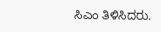ಸಿಎಂ ತಿಳಿಸಿದರು.